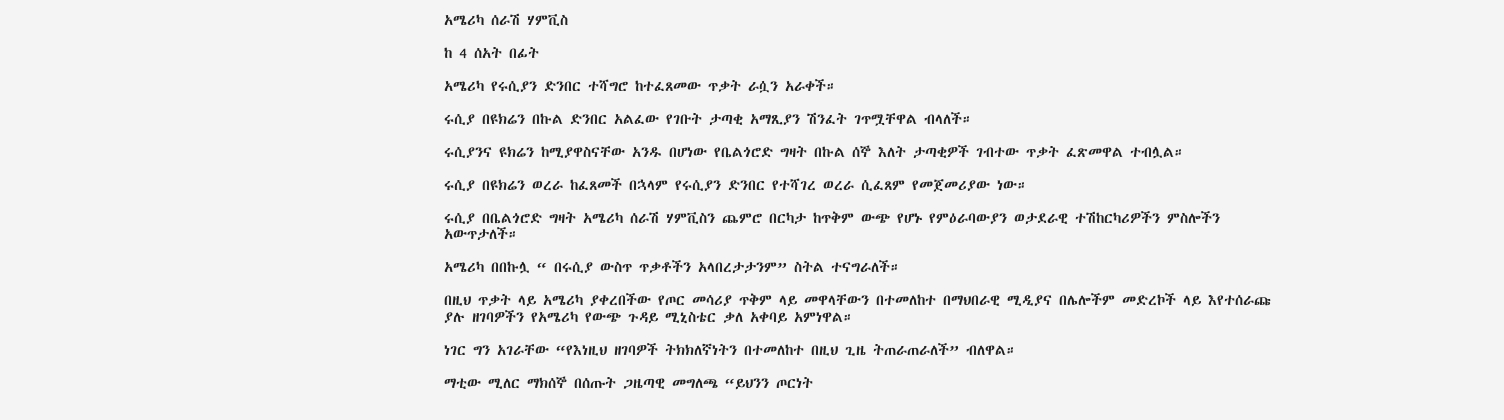አሜሪካ ሰራሽ ሃምቪስ

ከ 4 ሰአት በፊት

አሜሪካ የሩሲያን ድንበር ተሻግሮ ከተፈጸመው ጥቃት ራሷን አራቀች።

ሩሲያ በዩክሬን በኩል ድንበር አልፈው የገቡት ታጣቂ አማጺያን ሽንፈት ገጥሟቸዋል ብላለች።

ሩሲያንና ዩክሬን ከሚያዋስናቸው አንዱ በሆነው የቤልጎሮድ ግዛት በኩል ሰኞ እለት ታጣቂዎች ገብተው ጥቃት ፈጽመዋል ተብሏል።

ሩሲያ በዩክሬን ወረራ ከፈጸመች በኋላም የሩሲያን ድንበር የተሻገረ ወረራ ሲፈጸም የመጀመሪያው ነው።

ሩሲያ በቤልጎሮድ ግዛት አሜሪካ ሰራሽ ሃምቪስን ጨምሮ በርካታ ከጥቅም ውጭ የሆኑ የምዕራባውያን ወታደራዊ ተሽከርካሪዎችን ምስሎችን አውጥታለች።

አሜሪካ በበኩሏ “ በሩሲያ ውስጥ ጥቃቶችን አላበረታታንም” ስትል ተናግራለች።

በዚህ ጥቃት ላይ አሜሪካ ያቀረበችው የጦር መሳሪያ ጥቅም ላይ መዋላቸውን በተመለከተ በማህበራዊ ሚዲያና በሌሎችም መድረኮች ላይ እየተሰራጩ ያሉ ዘገባዎችን የአሜሪካ የውጭ ጉዳይ ሚኒስቴር ቃለ አቀባይ አምነዋል።

ነገር ግን አገራቸው “የእነዚህ ዘገባዎች ትክክለኛነትን በተመለከተ በዚህ ጊዜ ትጠራጠራለች” ብለዋል።

ማቲው ሚለር ማክሰኞ በሰጡት ጋዜጣዊ መግለጫ “ይህንን ጦርነት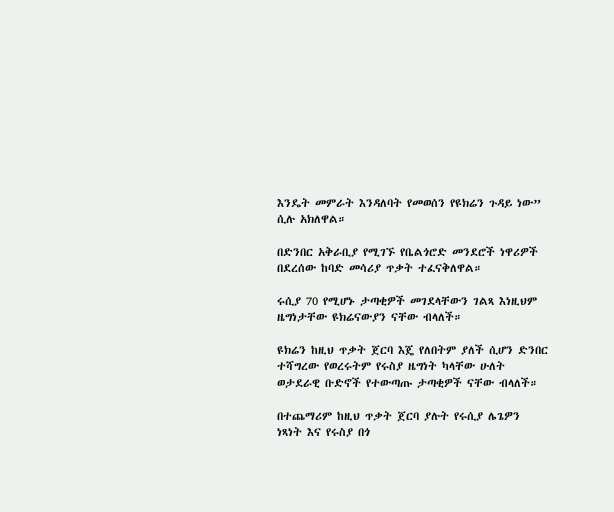እንዴት መምራት እንዳለባት የመወሰን የዩክሬን ጉዳይ ነው” ሲሉ አክለዋል።

በድንበር አቅራቢያ የሚገኙ የቤልጎሮድ መንደሮች ነዋሪዎች በደረሰው ከባድ መሳሪያ ጥቃት ተፈናቅለዋል።

ሩሲያ 70 የሚሆኑ ታጣቂዎች መገደላቸውን ገልጻ እነዚህም ዜግነታቸው ዩክሬናውያን ናቸው ብላለች።

ዩክሬን ከዚህ ጥቃት ጀርባ እጄ የለበትም ያለች ሲሆን ድንበር ተሻግረው የወረሩትም የሩስያ ዜግነት ካላቸው ሁለት ወታደራዊ ቡድኖች የተውጣጡ ታጣቂዎች ናቸው ብላለች።

በተጨማሪም ከዚህ ጥቃት ጀርባ ያሉት የሩሲያ ሌጌዎን ነጻነት እና የሩስያ በጎ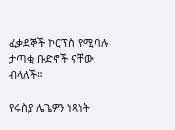ፈቃደኞች ኮርፕስ የሚባሉ ታጣቂ ቡድኖች ናቸው ብላለች።

የሩስያ ሌጌዎን ነጻነት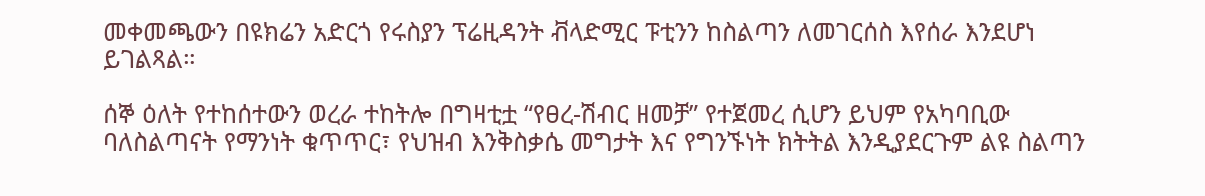መቀመጫውን በዩክሬን አድርጎ የሩስያን ፕሬዚዳንት ቭላድሚር ፑቲንን ከስልጣን ለመገርሰስ እየሰራ እንደሆነ ይገልጻል።

ሰኞ ዕለት የተከሰተውን ወረራ ተከትሎ በግዛቲቷ “የፀረ-ሽብር ዘመቻ” የተጀመረ ሲሆን ይህም የአካባቢው ባለስልጣናት የማንነት ቁጥጥር፣ የህዝብ እንቅስቃሴ መግታት እና የግንኙነት ክትትል እንዲያደርጉም ልዩ ስልጣን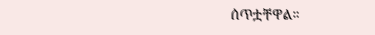ሰጥቷቸዋል።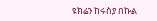ዩክሬን ከሩስያ በኩል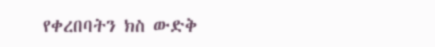የቀረበባትን ክስ ውድቅ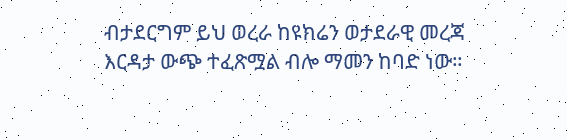ብታደርግም ይህ ወረራ ከዩክሬን ወታደራዊ መረጃ እርዳታ ውጭ ተፈጽሟል ብሎ ማመን ከባድ ነው።